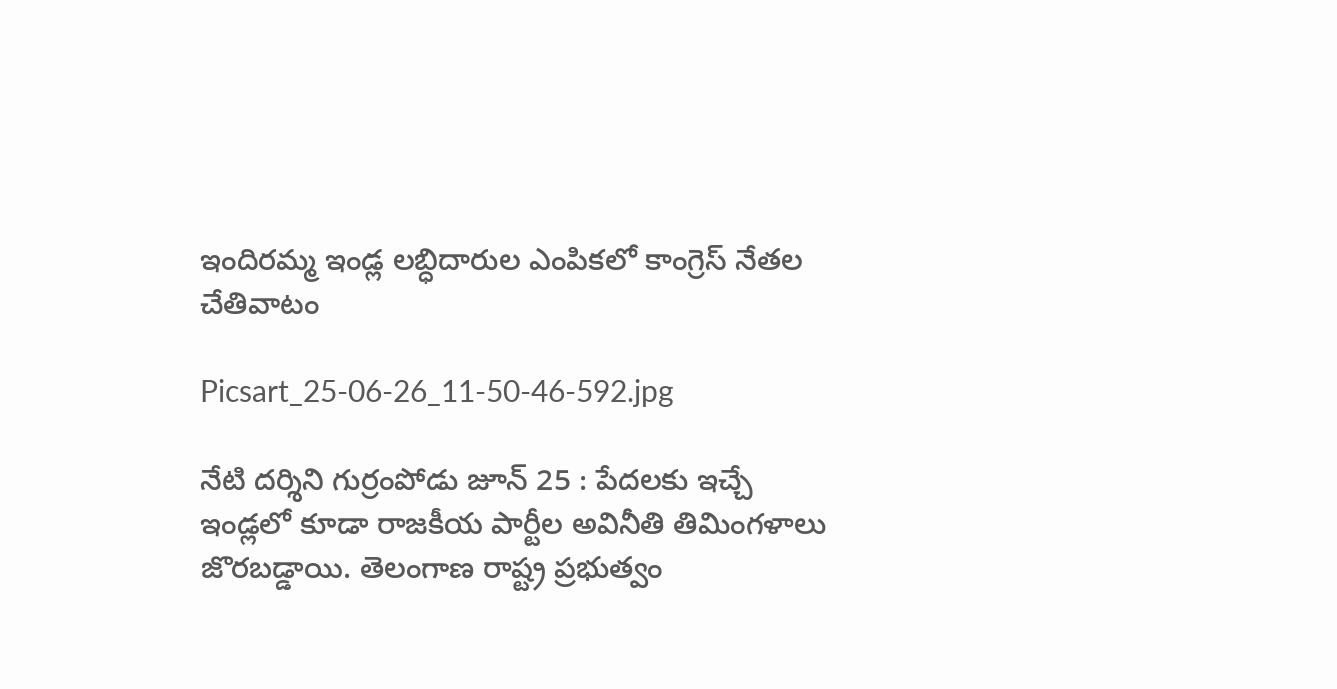ఇందిరమ్మ ఇండ్ల లబ్ధిదారుల ఎంపికలో కాంగ్రెస్ నేతల చేతివాటం

Picsart_25-06-26_11-50-46-592.jpg

నేటి దర్శిని గుర్రంపోడు జూన్ 25 : పేదలకు ఇచ్చే ఇండ్లలో కూడా రాజకీయ పార్టీల అవినీతి తిమింగళాలు జొరబడ్డాయి. తెలంగాణ రాష్ట్ర ప్రభుత్వం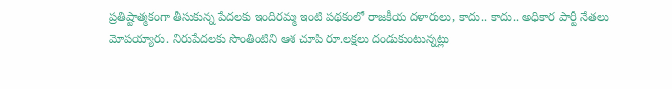ప్రతిష్టాత్మకంగా తీసుకున్న పేదలకు ఇందిరమ్మ ఇంటి పథకంలో రాజకీయ దళారులు, కాదు.. కాదు.. అధికార పార్టీ నేతలు మోపయ్యారు. నిరుపేదలకు సొంతింటిని ఆశ చూపి రూ.లక్షలు దండుకుంటున్నట్లు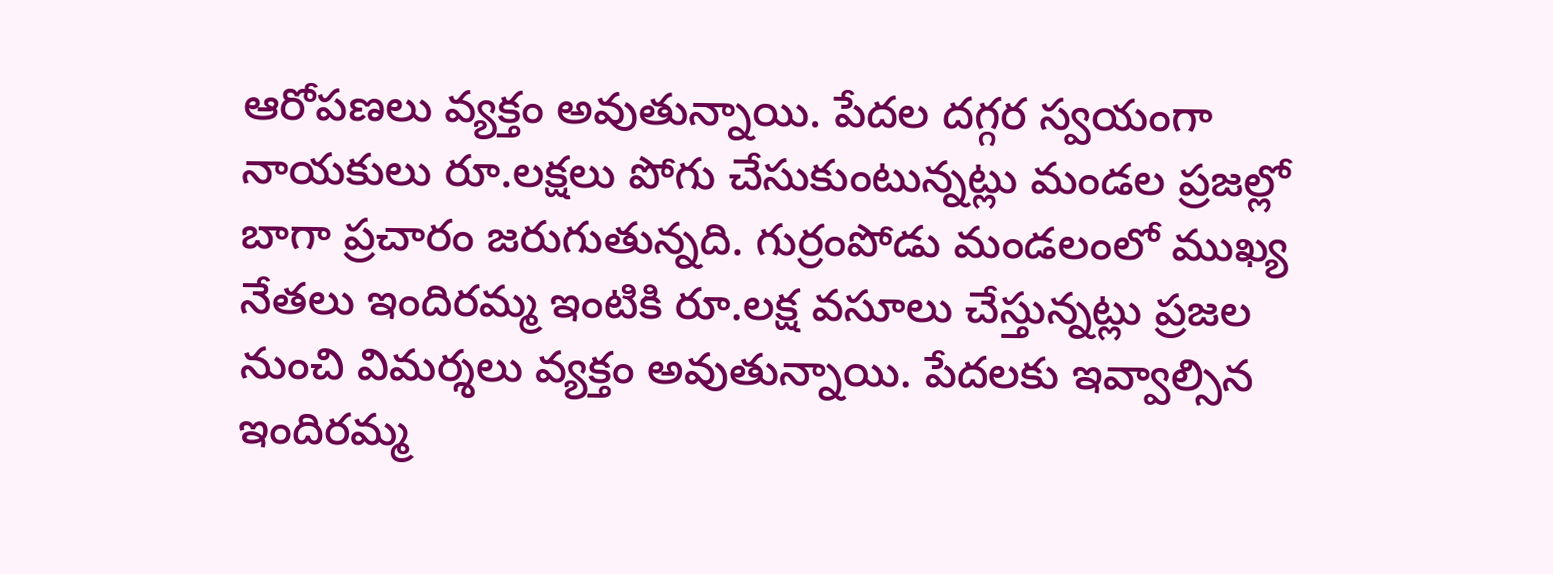ఆరోపణలు వ్యక్తం అవుతున్నాయి. పేదల దగ్గర స్వయంగా నాయకులు రూ.లక్షలు పోగు చేసుకుంటున్నట్లు మండల ప్రజల్లో బాగా ప్రచారం జరుగుతున్నది. గుర్రంపోడు మండలంలో ముఖ్య నేతలు ఇందిరమ్మ ఇంటికి రూ.లక్ష వసూలు చేస్తున్నట్లు ప్రజల నుంచి విమర్శలు వ్యక్తం అవుతున్నాయి. పేదలకు ఇవ్వాల్సిన ఇందిరమ్మ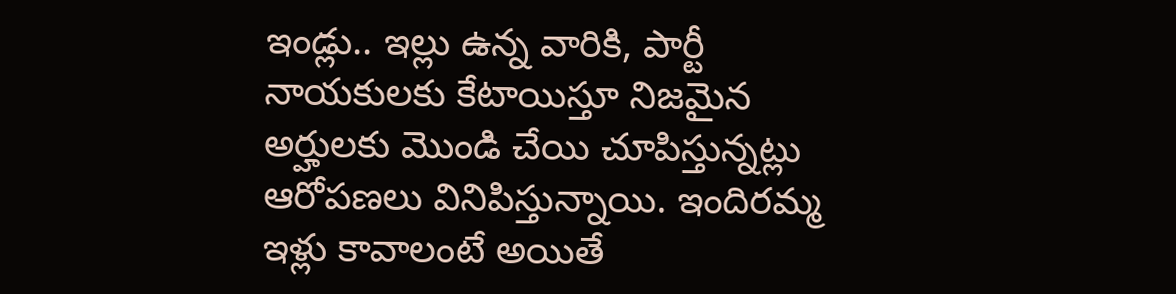ఇండ్లు.. ఇల్లు ఉన్న వారికి, పార్టీ నాయకులకు కేటాయిస్తూ నిజమైన అర్హులకు మొండి చేయి చూపిస్తున్నట్లు ఆరోపణలు వినిపిస్తున్నాయి. ఇందిరమ్మ ఇళ్లు కావాలంటే అయితే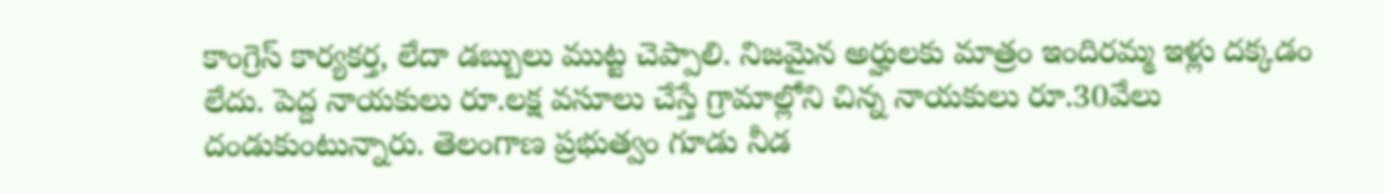కాంగ్రెస్ కార్యకర్త, లేదా డబ్బులు ముట్ట చెప్పాలి. నిజమైన అర్హులకు మాత్రం ఇందిరమ్మ ఇళ్లు దక్కడం లేదు. పెద్ద నాయకులు రూ.లక్ష వసూలు చేస్తే గ్రామాల్లోని చిన్న నాయకులు రూ.30వేలు దండుకుంటున్నారు. తెలంగాణ ప్రభుత్వం గూడు నీడ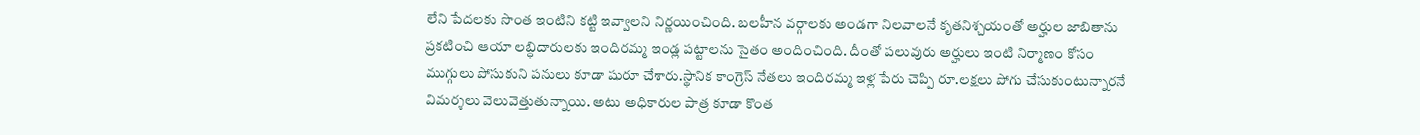లేని పేదలకు సొంత ఇంటిని కట్టి ఇవ్వాలని నిర్ణయించింది. బలహీన వర్గాలకు అండగా నిలవాలనే కృతనిశ్చయంతో అర్హుల జాబితాను ప్రకటించి ఆయా లబ్ధిదారులకు ఇందిరమ్మ ఇండ్ల పట్టాలను సైతం అందించింది. దీంతో పలువురు అర్హులు ఇంటి నిర్మాణం కోసం ముగ్గులు పోసుకుని పనులు కూడా షురూ చేశారు.స్థానిక కాంగ్రెస్ నేతలు ఇందిరమ్మ ఇళ్ల పేరు చెప్పి రూ.లక్షలు పోగు చేసుకుంటున్నారనే విమర్శలు వెలువెత్తుతున్నాయి. అటు అధికారుల పాత్ర కూడా కొంత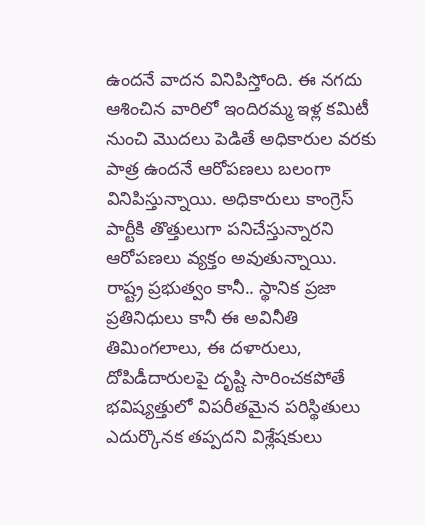ఉందనే వాదన వినిపిస్తోంది. ఈ నగదు ఆశించిన వారిలో ఇందిరమ్మ ఇళ్ల కమిటీ నుంచి మొదలు పెడితే అధికారుల వరకు పాత్ర ఉందనే ఆరోపణలు బలంగా వినిపిస్తున్నాయి. అధికారులు కాంగ్రెస్ పార్టీకి తొత్తులుగా పనిచేస్తున్నారని ఆరోపణలు వ్యక్తం అవుతున్నాయి. రాష్ట్ర ప్రభుత్వం కానీ.. స్థానిక ప్రజా ప్రతినిధులు కానీ ఈ అవినీతి తిమింగలాలు, ఈ దళారులు, దోపిడీదారులపై దృష్టి సారించకపోతే భవిష్యత్తులో విపరీతమైన పరిస్థితులు ఎదుర్కొనక తప్పదని విశ్లేషకులు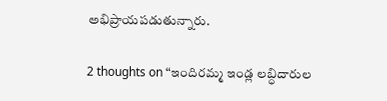అభిప్రాయపడుతున్నారు.

2 thoughts on “ఇందిరమ్మ ఇండ్ల లబ్ధిదారుల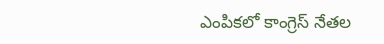ఎంపికలో కాంగ్రెస్ నేతల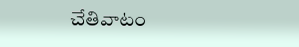చేతివాటం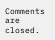Comments are closed.